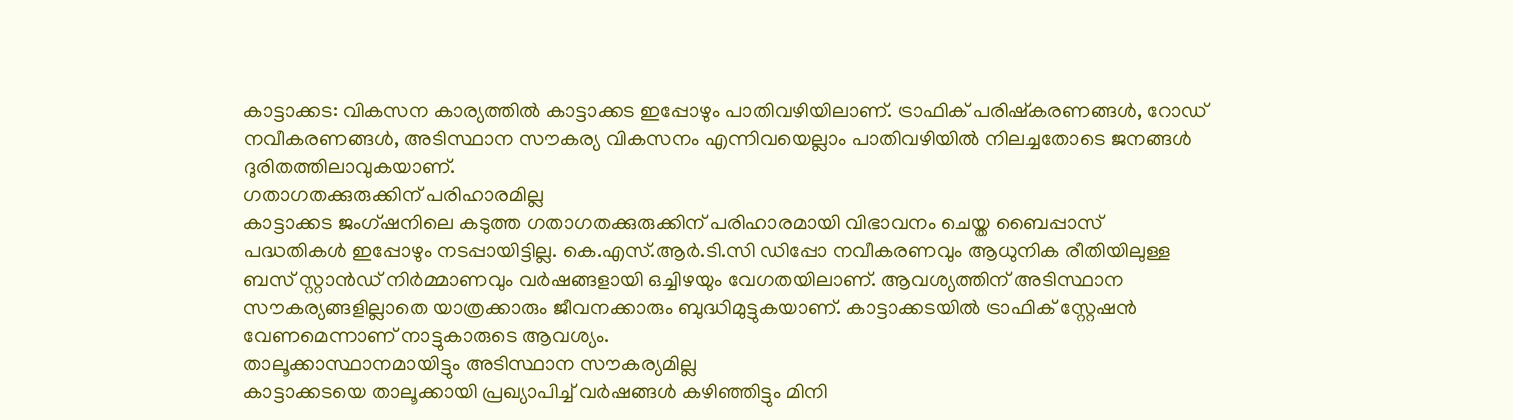കാട്ടാക്കട: വികസന കാര്യത്തിൽ കാട്ടാക്കട ഇപ്പോഴും പാതിവഴിയിലാണ്. ട്രാഫിക് പരിഷ്കരണങ്ങൾ, റോഡ് നവീകരണങ്ങൾ, അടിസ്ഥാന സൗകര്യ വികസനം എന്നിവയെല്ലാം പാതിവഴിയിൽ നിലച്ചതോടെ ജനങ്ങൾ ദുരിതത്തിലാവുകയാണ്.
ഗതാഗതക്കുരുക്കിന് പരിഹാരമില്ല
കാട്ടാക്കട ജംഗ്ഷനിലെ കടുത്ത ഗതാഗതക്കുരുക്കിന് പരിഹാരമായി വിഭാവനം ചെയ്ത ബൈപ്പാസ് പദ്ധതികൾ ഇപ്പോഴും നടപ്പായിട്ടില്ല. കെ.എസ്.ആർ.ടി.സി ഡിപ്പോ നവീകരണവും ആധുനിക രീതിയിലുള്ള ബസ് സ്റ്റാൻഡ് നിർമ്മാണവും വർഷങ്ങളായി ഒച്ചിഴയും വേഗതയിലാണ്. ആവശ്യത്തിന് അടിസ്ഥാന സൗകര്യങ്ങളില്ലാതെ യാത്രക്കാരും ജീവനക്കാരും ബുദ്ധിമുട്ടുകയാണ്. കാട്ടാക്കടയിൽ ട്രാഫിക് സ്റ്റേഷൻ വേണമെന്നാണ് നാട്ടുകാരുടെ ആവശ്യം.
താലൂക്കാസ്ഥാനമായിട്ടും അടിസ്ഥാന സൗകര്യമില്ല
കാട്ടാക്കടയെ താലൂക്കായി പ്രഖ്യാപിച്ച് വർഷങ്ങൾ കഴിഞ്ഞിട്ടും മിനി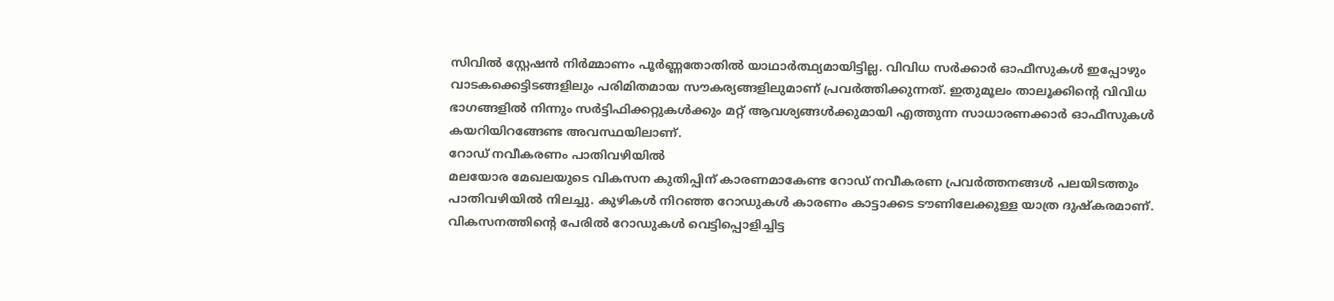സിവിൽ സ്റ്റേഷൻ നിർമ്മാണം പൂർണ്ണതോതിൽ യാഥാർത്ഥ്യമായിട്ടില്ല. വിവിധ സർക്കാർ ഓഫീസുകൾ ഇപ്പോഴും വാടകക്കെട്ടിടങ്ങളിലും പരിമിതമായ സൗകര്യങ്ങളിലുമാണ് പ്രവർത്തിക്കുന്നത്. ഇതുമൂലം താലൂക്കിന്റെ വിവിധ ഭാഗങ്ങളിൽ നിന്നും സർട്ടിഫിക്കറ്റുകൾക്കും മറ്റ് ആവശ്യങ്ങൾക്കുമായി എത്തുന്ന സാധാരണക്കാർ ഓഫീസുകൾ കയറിയിറങ്ങേണ്ട അവസ്ഥയിലാണ്.
റോഡ് നവീകരണം പാതിവഴിയിൽ
മലയോര മേഖലയുടെ വികസന കുതിപ്പിന് കാരണമാകേണ്ട റോഡ് നവീകരണ പ്രവർത്തനങ്ങൾ പലയിടത്തും പാതിവഴിയിൽ നിലച്ചു. കുഴികൾ നിറഞ്ഞ റോഡുകൾ കാരണം കാട്ടാക്കട ടൗണിലേക്കുള്ള യാത്ര ദുഷ്കരമാണ്. വികസനത്തിന്റെ പേരിൽ റോഡുകൾ വെട്ടിപ്പൊളിച്ചിട്ട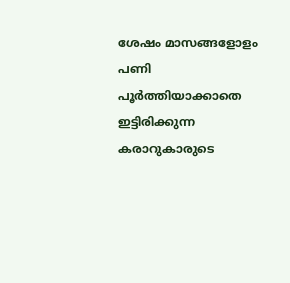ശേഷം മാസങ്ങളോളം പണി പൂർത്തിയാക്കാതെ ഇട്ടിരിക്കുന്ന കരാറുകാരുടെ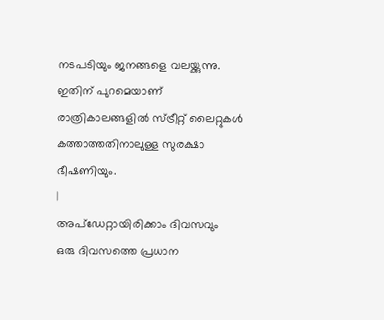നടപടിയും ജനങ്ങളെ വലയ്ക്കുന്നു. ഇതിന് പുറമെയാണ് രാത്രികാലങ്ങളിൽ സ്ട്രീറ്റ് ലൈറ്റുകൾ കത്താത്തതിനാലുള്ള സുരക്ഷാ ഭീഷണിയും.
|
അപ്ഡേറ്റായിരിക്കാം ദിവസവും
ഒരു ദിവസത്തെ പ്രധാന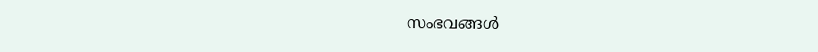സംഭവങ്ങൾ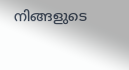നിങ്ങളുടെ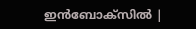ഇൻബോക്സിൽ |